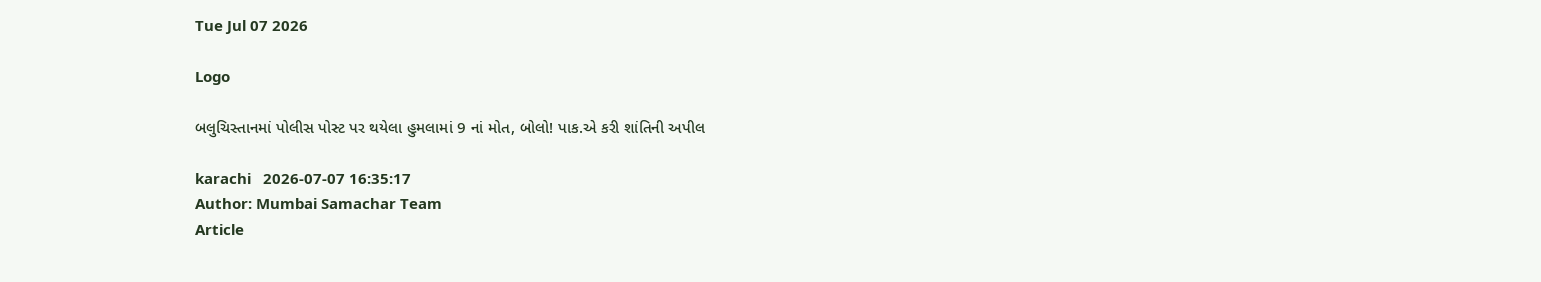Tue Jul 07 2026

Logo

બલુચિસ્તાનમાં પોલીસ પોસ્ટ પર થયેલા હુમલામાં 9 નાં મોત, બોલો! પાક.એ કરી શાંતિની અપીલ

karachi   2026-07-07 16:35:17
Author: Mumbai Samachar Team
Article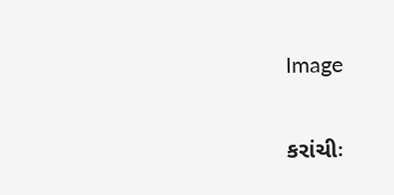Image

કરાંચીઃ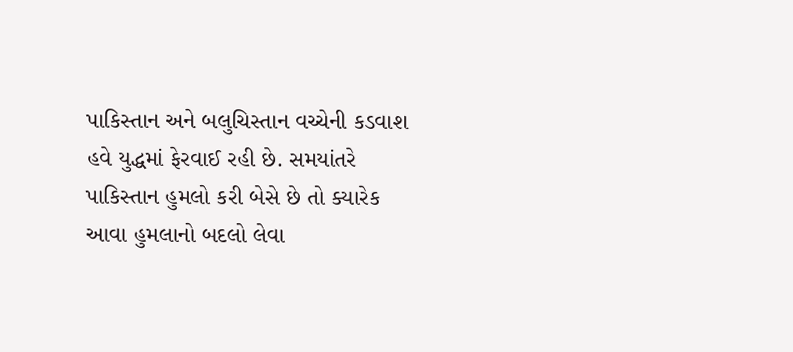પાકિસ્તાન અને બલુચિસ્તાન વચ્ચેની કડવાશ હવે યુદ્ધમાં ફેરવાઈ રહી છે. સમયાંતરે પાકિસ્તાન હુમલો કરી બેસે છે તો ક્યારેક આવા હુમલાનો બદલો લેવા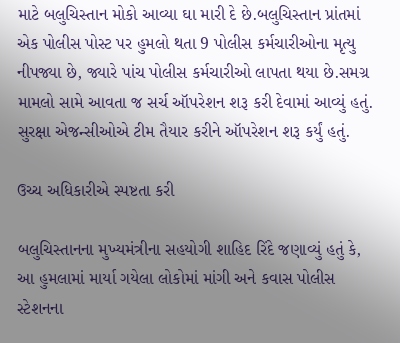માટે બલુચિસ્તાન મોકો આવ્યા ઘા મારી દે છે.બલુચિસ્તાન પ્રાંતમાં એક પોલીસ પોસ્ટ પર હુમલો થતા 9 પોલીસ કર્મચારીઓના મૃત્યુ નીપજ્યા છે, જ્યારે પાંચ પોલીસ કર્મચારીઓ લાપતા થયા છે.સમગ્ર મામલો સામે આવતા જ સર્ચ ઑપરેશન શરૂ કરી દેવામાં આવ્યું હતું. સુરક્ષા એજન્સીઓએ ટીમ તૈયાર કરીને ઑપરેશન શરૂ કર્યું હતું.

ઉચ્ચ અધિકારીએ સ્પષ્ટતા કરી

બલુચિસ્તાનના મુખ્યમંત્રીના સહયોગી શાહિદ રિંદે જણાવ્યું હતું કે, આ હુમલામાં માર્યા ગયેલા લોકોમાં માંગી અને કવાસ પોલીસ સ્ટેશનના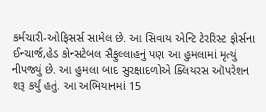કર્મચારી-ઓફિસર્સ સામેલ છે. આ સિવાય એન્ટિ ટેરરિસ્ટ ફોર્સના ઈન્ચાર્જ,હેડ કોન્સટેબલ સૈફુલ્લાહનું પણ આ હુમલામાં મૃત્યું નીપજ્યું છે. આ હુમલા બાદ સુરક્ષાદળોએ ક્લિયરસ ઑપરેશન શરૂ કર્યું હતું. આ અભિયાનમાં 15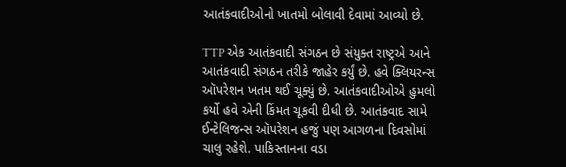આતંકવાદીઓનો ખાતમો બોલાવી દેવામાં આવ્યો છે.

TTP એક આતંકવાદી સંગઠન છે સંયુક્ત રાષ્ટ્રએ આને આતંકવાદી સંગઠન તરીકે જાહેર કર્યું છે. હવે ક્લિયરન્સ ઑપરેશન ખતમ થઈ ચૂક્યું છે. આતંકવાદીઓએ હુમલો કર્યો હવે એની કિંમત ચૂકવી દીધી છે. આતંકવાદ સામે ઈન્ટેલિજન્સ ઑપરેશન હજું પણ આગળના દિવસોમાં ચાલુ રહેશે. પાકિસ્તાનના વડા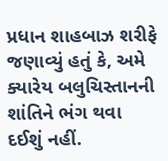પ્રધાન શાહબાઝ શરીફે જણાવ્યું હતું કે, અમે ક્યારેય બલુચિસ્તાનની શાંતિને ભંગ થવા દઈશું નહીં.